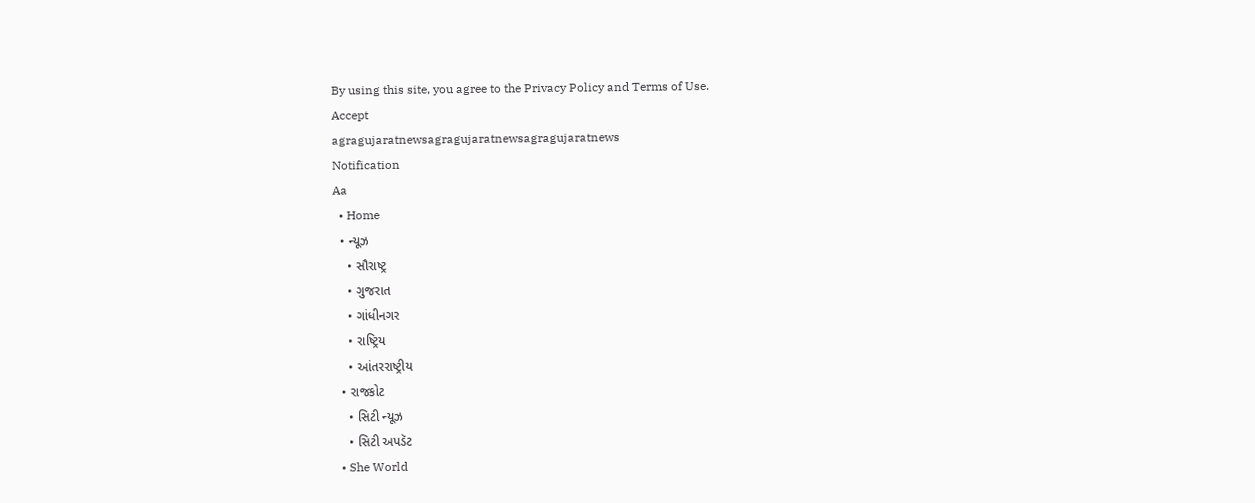By using this site, you agree to the Privacy Policy and Terms of Use.
Accept
agragujaratnewsagragujaratnewsagragujaratnews
Notification
Aa
  • Home
  • ન્યૂઝ
    • સૌરાષ્ટ્ર
    • ગુજરાત
    • ગાંધીનગર
    • રાષ્ટ્રિય
    • આંતરરાષ્ટ્રીય
  • રાજકોટ
    • સિટી ન્યૂઝ
    • સિટી અપડૅટ
  • She World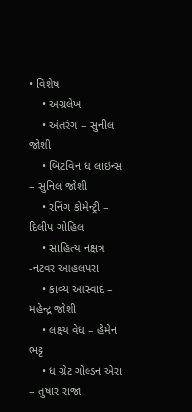• વિશેષ
    • અગ્રલેખ
    • અંતરંગ – સુનીલ જોશી
    • બિટવિન ધ લાઇન્સ – સુનિલ જોશી
    • રનિંગ કોમેન્ટ્રી – દિલીપ ગોહિલ
    • સાહિત્ય નક્ષત્ર -નટવર આહલપરા
    • કાવ્ય આસ્વાદ – મહેન્દ્ર જોશી
    • લક્ષ્ય વેધ – હેમેન ભટ્ટ
    • ધ ગ્રેટ ગોલ્ડન એરા – તુષાર રાજા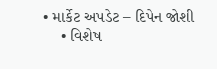• માર્કેટ અપડેટ – દિપેન જોશી
    • વિશેષ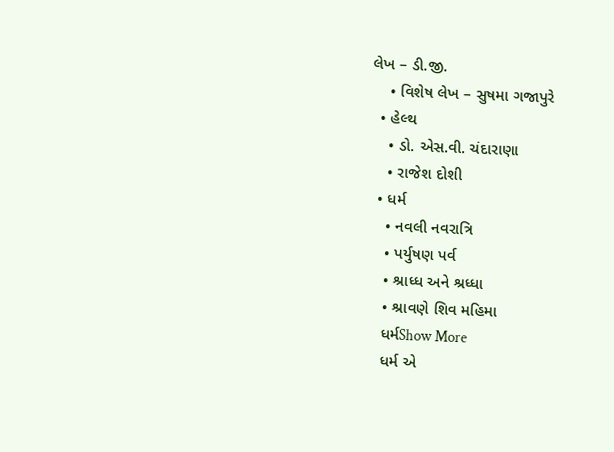લેખ – ડી.જી.
    • વિશેષ લેખ – સુષમા ગજાપુરે
  • હેલ્થ
    • ડો. એસ.વી. ચંદારાણા
    • રાજેશ દોશી
  • ધર્મ
    • નવલી નવરાત્રિ
    • પર્યુષણ પર્વ
    • શ્રાધ્ધ અને શ્રધ્ધા
    • શ્રાવણે શિવ મહિમા
    ધર્મShow More
    ધર્મ એ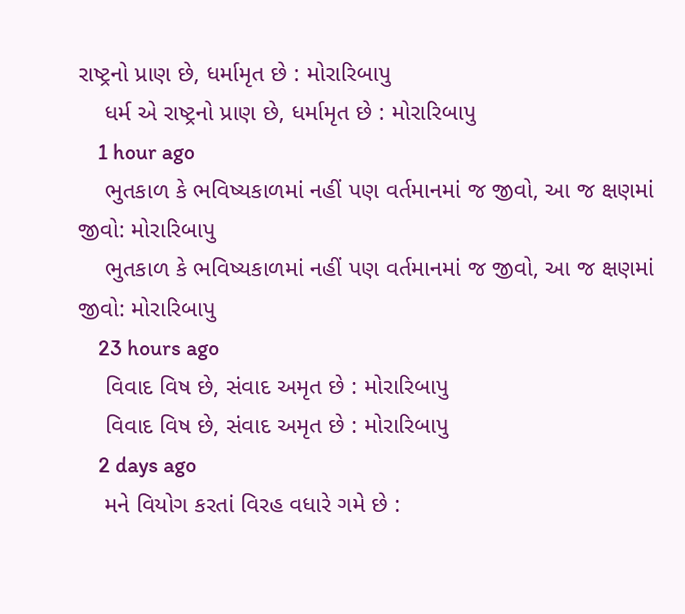રાષ્ટ્રનો પ્રાણ છે, ધર્મામૃત છે : મોરારિબાપુ
    ધર્મ એ રાષ્ટ્રનો પ્રાણ છે, ધર્મામૃત છે : મોરારિબાપુ
    1 hour ago
    ભુતકાળ કે ભવિષ્યકાળમાં નહીં પણ વર્તમાનમાં જ જીવો, આ જ ક્ષણમાં જીવો: મોરારિબાપુ
    ભુતકાળ કે ભવિષ્યકાળમાં નહીં પણ વર્તમાનમાં જ જીવો, આ જ ક્ષણમાં જીવો: મોરારિબાપુ
    23 hours ago
    વિવાદ વિષ છે, સંવાદ અમૃત છે : મોરારિબાપુ
    વિવાદ વિષ છે, સંવાદ અમૃત છે : મોરારિબાપુ
    2 days ago
    મને વિયોગ કરતાં વિરહ વધારે ગમે છે :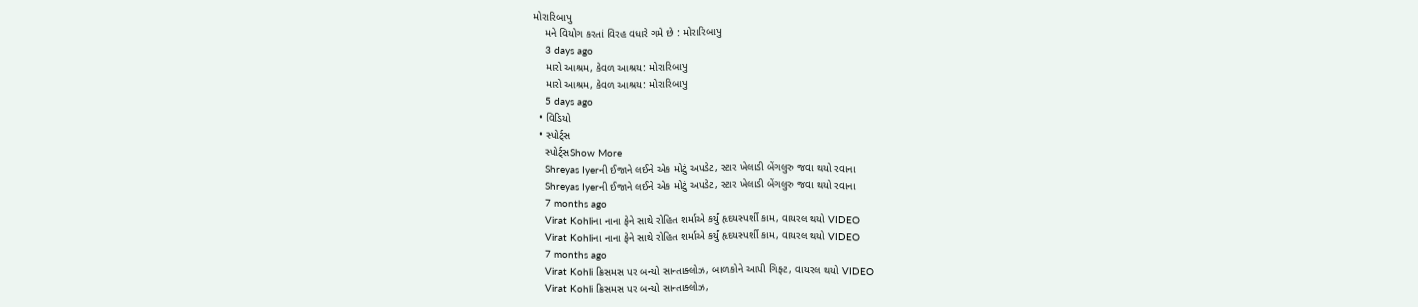મોરારિબાપુ
    મને વિયોગ કરતાં વિરહ વધારે ગમે છે : મોરારિબાપુ
    3 days ago
    મારો આશ્રમ, કેવળ આશ્રય: મોરારિબાપુ
    મારો આશ્રમ, કેવળ આશ્રય: મોરારિબાપુ
    5 days ago
  • વિડિયો
  • સ્પોર્ટ્સ
    સ્પોર્ટ્સShow More
    Shreyas Iyerની ઈજાને લઈને એક મોટું અપડેટ, સ્ટાર ખેલાડી બેંગલુરુ જવા થયો રવાના
    Shreyas Iyerની ઈજાને લઈને એક મોટું અપડેટ, સ્ટાર ખેલાડી બેંગલુરુ જવા થયો રવાના
    7 months ago
    Virat Kohliના નાના ફેને સાથે રોહિત શર્માએ કર્યું હૃદયસ્પર્શી કામ, વાયરલ થયો VIDEO
    Virat Kohliના નાના ફેને સાથે રોહિત શર્માએ કર્યું હૃદયસ્પર્શી કામ, વાયરલ થયો VIDEO
    7 months ago
    Virat Kohli ક્રિસમસ પર બન્યો સાન્તાક્લોઝ, બાળકોને આપી ગિફ્ટ, વાયરલ થયો VIDEO
    Virat Kohli ક્રિસમસ પર બન્યો સાન્તાક્લોઝ,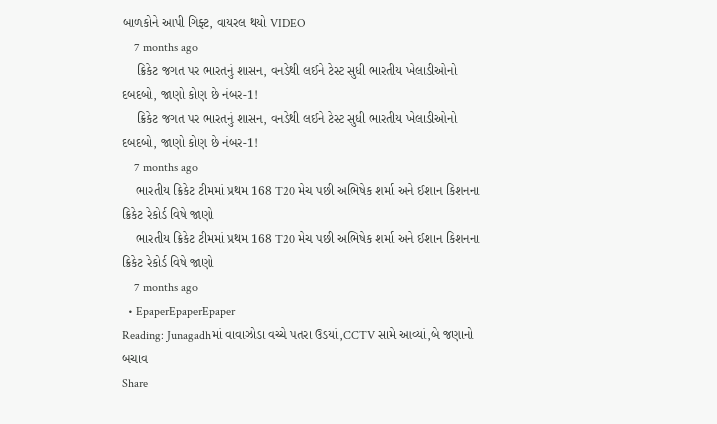બાળકોને આપી ગિફ્ટ, વાયરલ થયો VIDEO
    7 months ago
    ક્રિકેટ જગત પર ભારતનું શાસન, વનડેથી લઈને ટેસ્ટ સુધી ભારતીય ખેલાડીઓનો દબદબો, જાણો કોણ છે નંબર-1!
    ક્રિકેટ જગત પર ભારતનું શાસન, વનડેથી લઈને ટેસ્ટ સુધી ભારતીય ખેલાડીઓનો દબદબો, જાણો કોણ છે નંબર-1!
    7 months ago
    ભારતીય ક્રિકેટ ટીમમાં પ્રથમ 168 T20 મેચ પછી અભિષેક શર્મા અને ઈશાન કિશનના ક્રિકેટ રેકોર્ડ વિષે જાણો
    ભારતીય ક્રિકેટ ટીમમાં પ્રથમ 168 T20 મેચ પછી અભિષેક શર્મા અને ઈશાન કિશનના ક્રિકેટ રેકોર્ડ વિષે જાણો
    7 months ago
  • EpaperEpaperEpaper
Reading: Junagadhમાં વાવાઝોડા વચ્ચે પતરા ઉડયાં,CCTV સામે આવ્યાં,બે જણાનો બચાવ
Share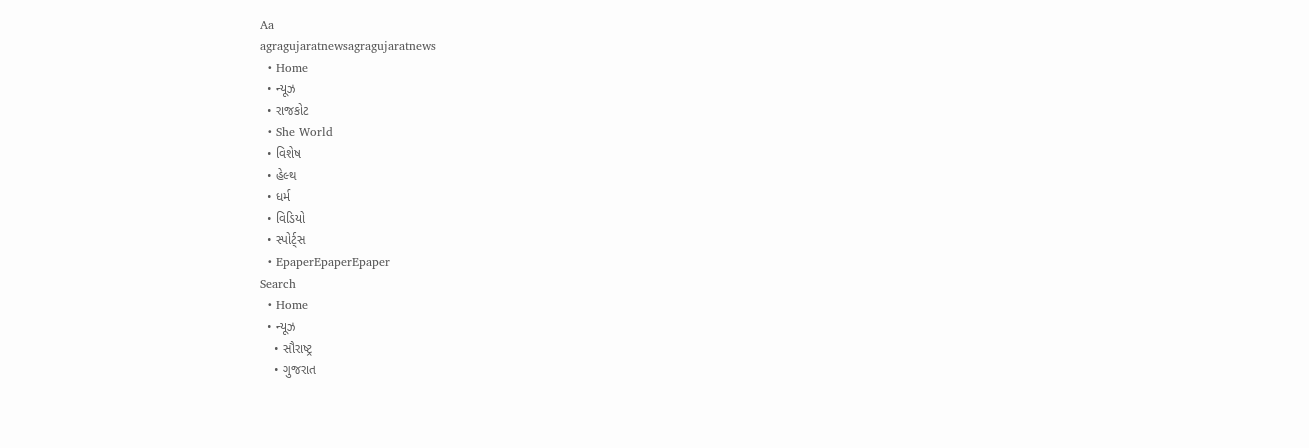Aa
agragujaratnewsagragujaratnews
  • Home
  • ન્યૂઝ
  • રાજકોટ
  • She World
  • વિશેષ
  • હેલ્થ
  • ધર્મ
  • વિડિયો
  • સ્પોર્ટ્સ
  • EpaperEpaperEpaper
Search
  • Home
  • ન્યૂઝ
    • સૌરાષ્ટ્ર
    • ગુજરાત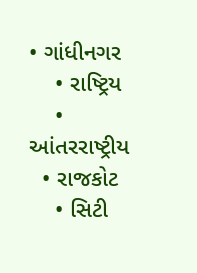• ગાંધીનગર
    • રાષ્ટ્રિય
    • આંતરરાષ્ટ્રીય
  • રાજકોટ
    • સિટી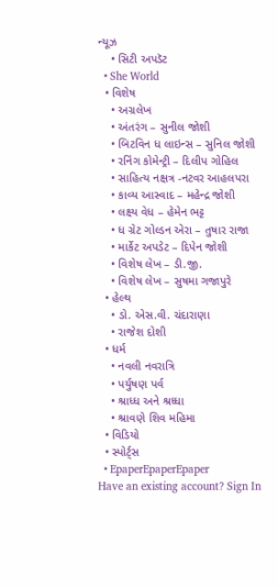ન્યૂઝ
    • સિટી અપડૅટ
  • She World
  • વિશેષ
    • અગ્રલેખ
    • અંતરંગ – સુનીલ જોશી
    • બિટવિન ધ લાઇન્સ – સુનિલ જોશી
    • રનિંગ કોમેન્ટ્રી – દિલીપ ગોહિલ
    • સાહિત્ય નક્ષત્ર -નટવર આહલપરા
    • કાવ્ય આસ્વાદ – મહેન્દ્ર જોશી
    • લક્ષ્ય વેધ – હેમેન ભટ્ટ
    • ધ ગ્રેટ ગોલ્ડન એરા – તુષાર રાજા
    • માર્કેટ અપડેટ – દિપેન જોશી
    • વિશેષ લેખ – ડી.જી.
    • વિશેષ લેખ – સુષમા ગજાપુરે
  • હેલ્થ
    • ડો. એસ.વી. ચંદારાણા
    • રાજેશ દોશી
  • ધર્મ
    • નવલી નવરાત્રિ
    • પર્યુષણ પર્વ
    • શ્રાધ્ધ અને શ્રધ્ધા
    • શ્રાવણે શિવ મહિમા
  • વિડિયો
  • સ્પોર્ટ્સ
  • EpaperEpaperEpaper
Have an existing account? Sign In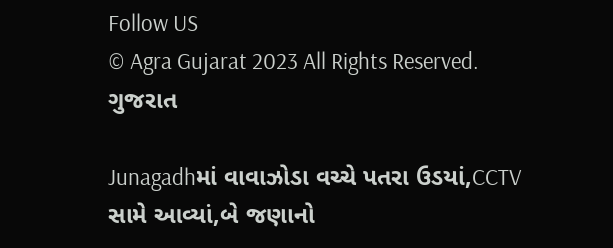Follow US
© Agra Gujarat 2023 All Rights Reserved.
ગુજરાત

Junagadhમાં વાવાઝોડા વચ્ચે પતરા ઉડયાં,CCTV સામે આવ્યાં,બે જણાનો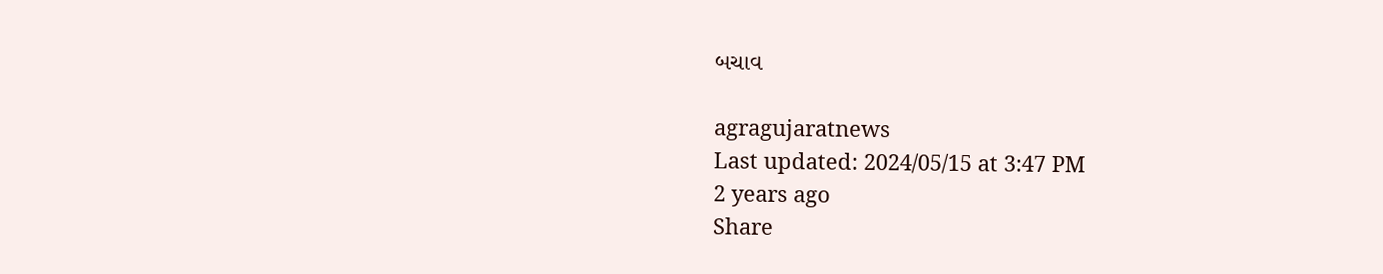બચાવ

agragujaratnews
Last updated: 2024/05/15 at 3:47 PM
2 years ago
Share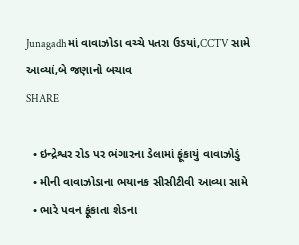Junagadhમાં વાવાઝોડા વચ્ચે પતરા ઉડયાં,CCTV સામે આવ્યાં,બે જણાનો બચાવ
SHARE

  • ઇન્દ્રેશ્વર રોડ પર ભંગારના ડેલામાં ફૂંકાયું વાવાઝોડું
  • મીની વાવાઝોડાના ભયાનક સીસીટીવી આવ્યા સામે
  • ભારે પવન ફૂંકાતા શેડના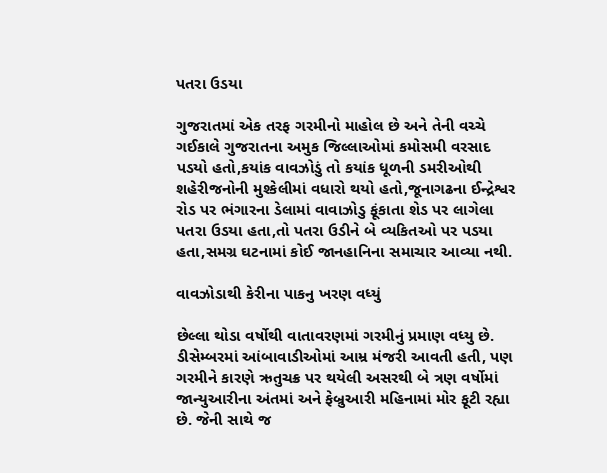પતરા ઉડયા

ગુજરાતમાં એક તરફ ગરમીનો માહોલ છે અને તેની વચ્ચે ગઈકાલે ગુજરાતના અમુક જિલ્લાઓમાં કમોસમી વરસાદ પડયો હતો,કયાંક વાવઝોડું તો કયાંક ધૂળની ડમરીઓથી શહેરીજનોની મુશ્કેલીમાં વધારો થયો હતો,જૂનાગઢના ઈન્દ્રેશ્વર રોડ પર ભંગારના ડેલામાં વાવાઝોડુ ફૂંકાતા શેડ પર લાગેલા પતરા ઉડયા હતા,તો પતરા ઉડીને બે વ્યકિતઓ પર પડયા હતા,સમગ્ર ઘટનામાં કોઈ જાનહાનિના સમાચાર આવ્યા નથી.

વાવઝોડાથી કેરીના પાકનુ ખરણ વધ્યું

છેલ્લા થોડા વર્ષોથી વાતાવરણમાં ગરમીનું પ્રમાણ વધ્યુ છે. ડીસેમ્બરમાં આંબાવાડીઓમાં આમ્ર મંજરી આવતી હતી, પણ ગરમીને કારણે ઋતુચક્ર પર થયેલી અસરથી બે ત્રણ વર્ષોમાં જાન્યુઆરીના અંતમાં અને ફેબ્રુઆરી મહિનામાં મોર ફૂટી રહ્યા છે. જેની સાથે જ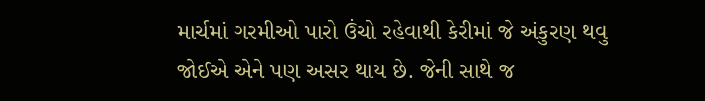માર્ચમાં ગરમીઓ પારો ઉંચો રહેવાથી કેરીમાં જે અંકુરણ થવુ જોઈએ એને પણ અસર થાય છે. જેની સાથે જ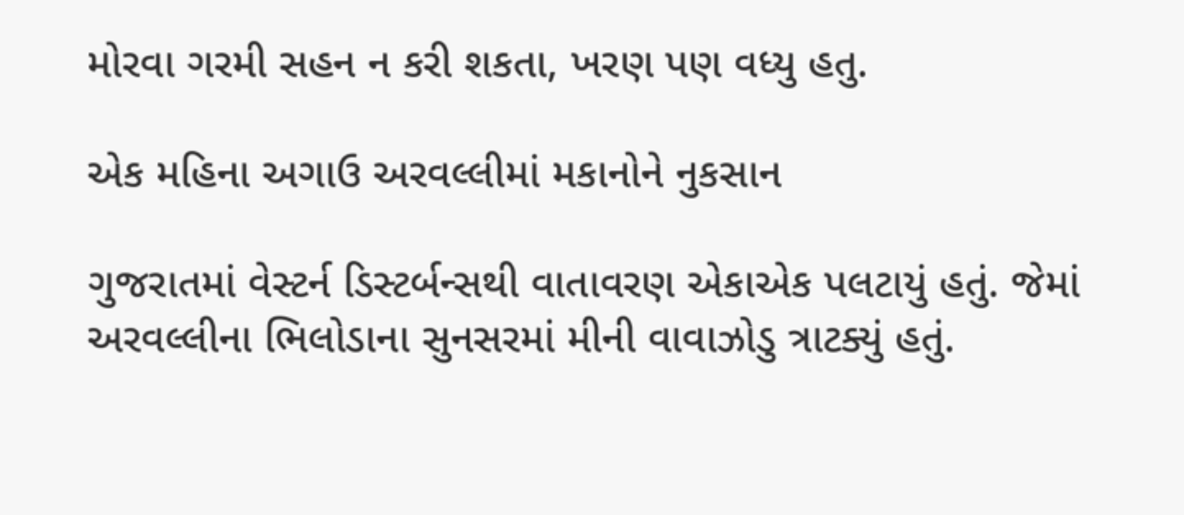મોરવા ગરમી સહન ન કરી શકતા, ખરણ પણ વધ્યુ હતુ.

એક મહિના અગાઉ અરવલ્લીમાં મકાનોને નુકસાન

ગુજરાતમાં વેસ્ટર્ન ડિસ્ટર્બન્સથી વાતાવરણ એકાએક પલટાયું હતું. જેમાં અરવલ્લીના ભિલોડાના સુનસરમાં મીની વાવાઝોડુ ત્રાટક્યું હતું.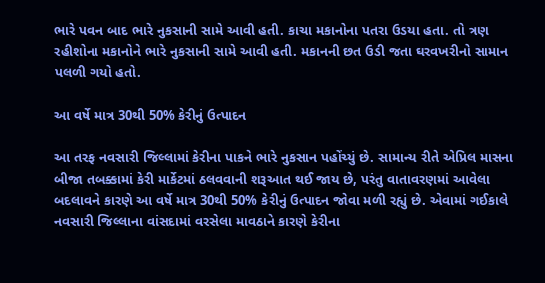ભારે પવન બાદ ભારે નુકસાની સામે આવી હતી. કાચા મકાનોના પતરા ઉડયા હતા. તો ત્રણ રહીશોના મકાનોને ભારે નુકસાની સામે આવી હતી. મકાનની છત ઉડી જતા ઘરવખરીનો સામાન પલળી ગયો હતો.

આ વર્ષે માત્ર 30થી 50% કેરીનું ઉત્પાદન

આ તરફ નવસારી જિલ્લામાં કેરીના પાકને ભારે નુકસાન પહોંચ્યું છે. સામાન્ય રીતે એપ્રિલ માસના બીજા તબક્કામાં કેરી માર્કેટમાં ઠલવવાની શરૂઆત થઈ જાય છે, પરંતુ વાતાવરણમાં આવેલા બદલાવને કારણે આ વર્ષે માત્ર 30થી 50% કેરીનું ઉત્પાદન જોવા મળી રહ્યું છે. એવામાં ગઈકાલે નવસારી જિલ્લાના વાંસદામાં વરસેલા માવઠાને કારણે કેરીના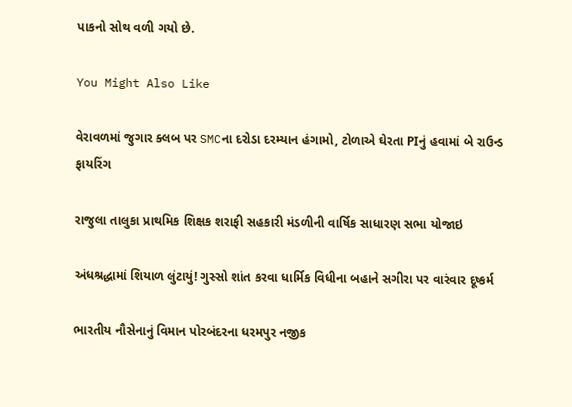પાકનો સોથ વળી ગયો છે.

You Might Also Like

વેરાવળમાં જુગાર ક્લબ પર SMCના દરોડા દરમ્યાન હંગામો, ટોળાએ ઘેરતા PIનું હવામાં બે રાઉન્ડ ફાયરિંગ

રાજુલા તાલુકા પ્રાથમિક શિક્ષક શરાફી સહકારી મંડળીની વાર્ષિક સાધારણ સભા યોજાઇ

અંધશ્રદ્ધામાં શિયાળ લુંટાયું! ગુસ્સો શાંત કરવા ધાર્મિક વિધીના બહાને સગીરા પર વારંવાર દૂષ્કર્મ

ભારતીય નૌસેનાનું વિમાન પોરબંદરના ધરમપુર નજીક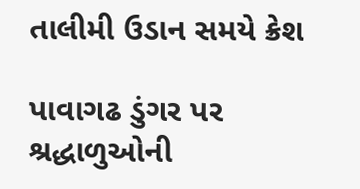તાલીમી ઉડાન સમયે ક્રેશ

પાવાગઢ ડુંગર પર શ્રદ્ધાળુઓની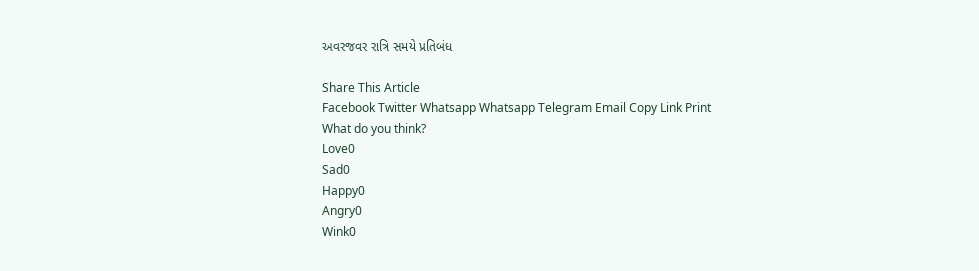અવરજવર રાત્રિ સમયે પ્રતિબંધ

Share This Article
Facebook Twitter Whatsapp Whatsapp Telegram Email Copy Link Print
What do you think?
Love0
Sad0
Happy0
Angry0
Wink0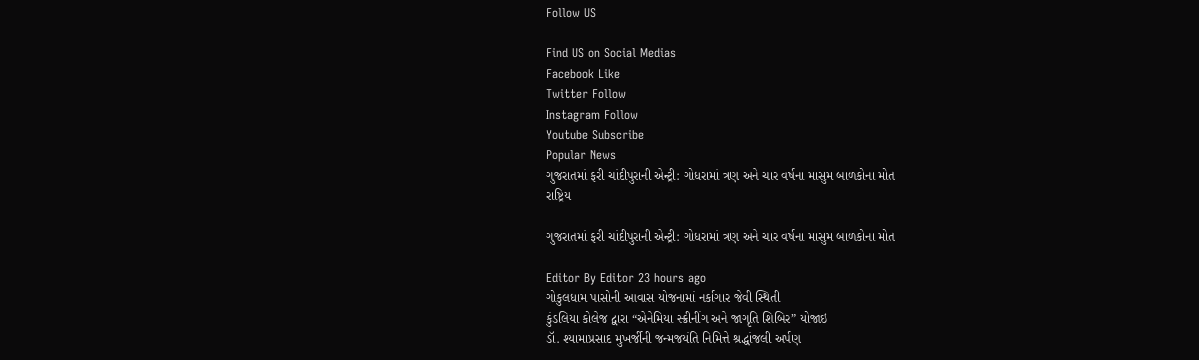Follow US

Find US on Social Medias
Facebook Like
Twitter Follow
Instagram Follow
Youtube Subscribe
Popular News
ગુજરાતમાં ફરી ચાંદીપુરાની એન્ટ્રી: ગોધરામાં ત્રણ અને ચાર વર્ષના માસુમ બાળકોના મોત
રાષ્ટ્રિય

ગુજરાતમાં ફરી ચાંદીપુરાની એન્ટ્રી: ગોધરામાં ત્રણ અને ચાર વર્ષના માસુમ બાળકોના મોત

Editor By Editor 23 hours ago
ગોકુલધામ પાસોની આવાસ યોજનામાં નર્કાગાર જેવી સ્થિતી
કુંડલિયા કોલેજ દ્વારા “એનેમિયા સ્ક્રીનીંગ અને જાગૃતિ શિબિર” યોજાઇ
ડૉ. શ્યામાપ્રસાદ મુખર્જીની જન્મજયંતિ નિમિત્તે શ્રદ્ધાંજલી અર્પણ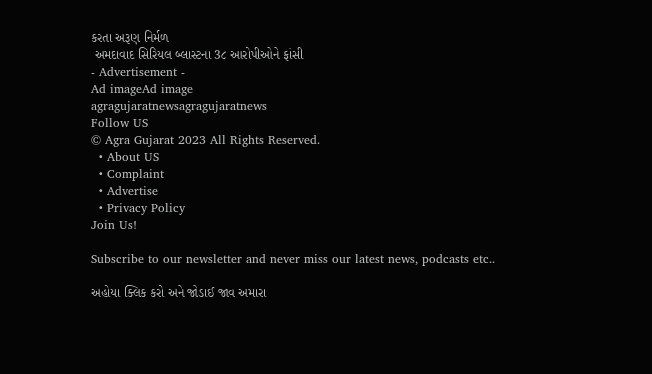કરતા અરૂણ નિર્મળ
 અમદાવાદ સિરિયલ બ્લાસ્ટના 3૮ આરોપીઓને ફાંસી
- Advertisement -
Ad imageAd image
agragujaratnewsagragujaratnews
Follow US
© Agra Gujarat 2023 All Rights Reserved.
  • About US
  • Complaint
  • Advertise
  • Privacy Policy
Join Us!

Subscribe to our newsletter and never miss our latest news, podcasts etc..

અહોયા ક્લિક કરો અને જોડાઈ જાવ અમારા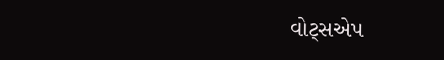વોટ્સએપ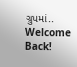ગ્રુપમાં..
Welcome Back!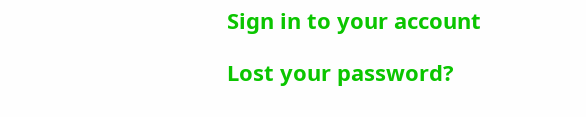Sign in to your account

Lost your password?